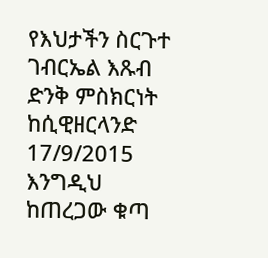የእህታችን ስርጉተ ገብርኤል እጹብ ድንቅ ምስክርነት ከሲዊዘርላንድ 17/9/2015 እንግዲህ ከጠረጋው ቁጣ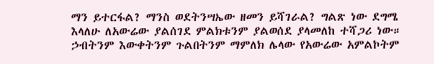ማን ይተርፋል? ማንስ ወደትንሣኤው ዘመን ይሻገራል? ግልጽ ነው ደግሜ እላለሁ ለአውሬው ያልሰገደ ምልክቱንም ያልወሰደ ያላመለከ ተሻጋሪ ነው። ኃብትንም እውቀትንም ጉልበትንም ማምለክ ሌላው የአውሬው አምልኮትም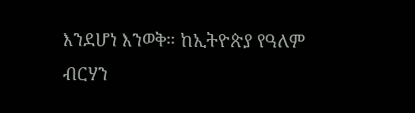እንደሆነ እንወቅ። ከኢትዮጵያ የዓለም ብርሃን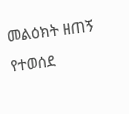መልዕክት ዘጠኝ የተወሰደ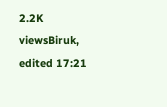2.2K viewsBiruk, edited 17:21